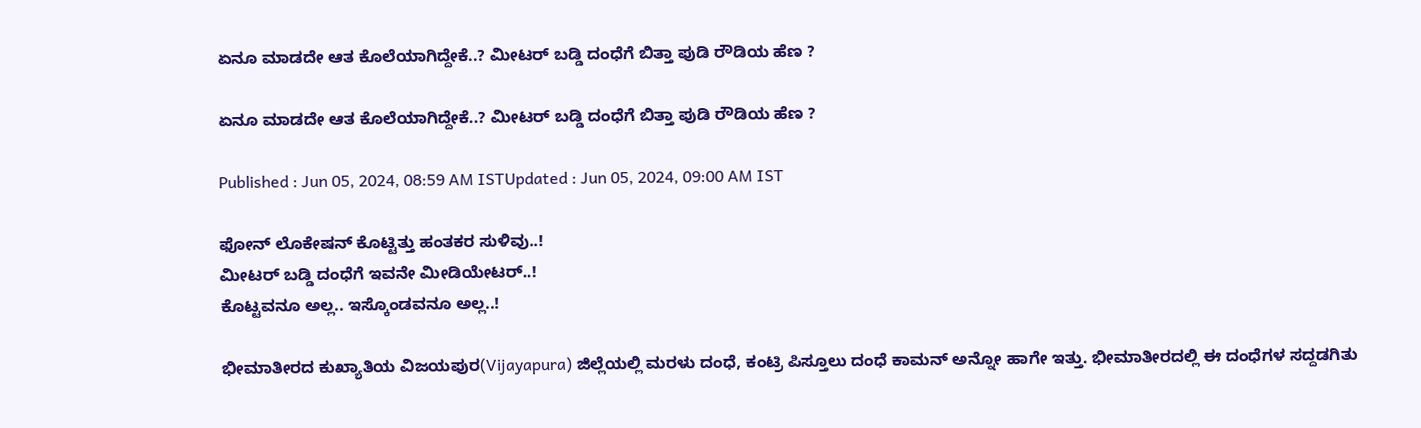ಏನೂ ಮಾಡದೇ ಆತ ಕೊಲೆಯಾಗಿದ್ದೇಕೆ..? ಮೀಟರ್ ಬಡ್ಡಿ ದಂಧೆಗೆ ಬಿತ್ತಾ ಪುಡಿ ರೌಡಿಯ ಹೆಣ ?

ಏನೂ ಮಾಡದೇ ಆತ ಕೊಲೆಯಾಗಿದ್ದೇಕೆ..? ಮೀಟರ್ ಬಡ್ಡಿ ದಂಧೆಗೆ ಬಿತ್ತಾ ಪುಡಿ ರೌಡಿಯ ಹೆಣ ?

Published : Jun 05, 2024, 08:59 AM ISTUpdated : Jun 05, 2024, 09:00 AM IST

ಫೋನ್ ಲೊಕೇಷನ್ ಕೊಟ್ಟಿತ್ತು ಹಂತಕರ ಸುಳಿವು..!
ಮೀಟರ್ ಬಡ್ಡಿ ದಂಧೆಗೆ ಇವನೇ ಮೀಡಿಯೇಟರ್..!
ಕೊಟ್ಟವನೂ ಅಲ್ಲ.. ಇಸ್ಕೊಂಡವನೂ ಅಲ್ಲ..!

ಭೀಮಾತೀರದ ಕುಖ್ಯಾತಿಯ ವಿಜಯಪುರ(Vijayapura) ಜಿಲ್ಲೆಯಲ್ಲಿ ಮರಳು ದಂಧೆ, ಕಂಟ್ರಿ ಪಿಸ್ತೂಲು ದಂಧೆ ಕಾಮನ್‌ ಅನ್ನೋ ಹಾಗೇ ಇತ್ತು. ಭೀಮಾತೀರದಲ್ಲಿ ಈ ದಂಧೆಗಳ ಸದ್ದಡಗಿತು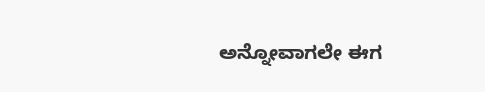ಅನ್ನೋವಾಗಲೇ ಈಗ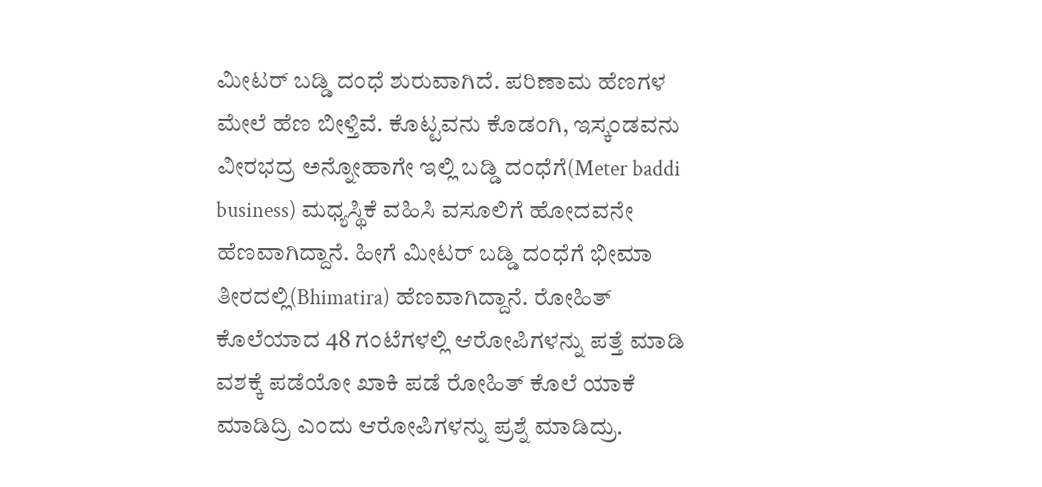ಮೀಟರ್‌ ಬಡ್ಡಿ ದಂಧೆ ಶುರುವಾಗಿದೆ. ಪರಿಣಾಮ ಹೆಣಗಳ ಮೇಲೆ ಹೆಣ ಬೀಳ್ತಿವೆ. ಕೊಟ್ಟವನು ಕೊಡಂಗಿ, ಇಸ್ಕಂಡವನು ವೀರಭದ್ರ ಅನ್ನೋಹಾಗೇ ಇಲ್ಲಿ ಬಡ್ಡಿ ದಂಧೆಗೆ(Meter baddi business) ಮಧ್ಯಸ್ಥಿಕೆ ವಹಿಸಿ ವಸೂಲಿಗೆ ಹೋದವನೇ ಹೆಣವಾಗಿದ್ದಾನೆ. ಹೀಗೆ ಮೀಟರ್ ಬಡ್ಡಿ ದಂಧೆಗೆ ಭೀಮಾ ತೀರದಲ್ಲಿ(Bhimatira) ಹೆಣವಾಗಿದ್ದಾನೆ. ರೋಹಿತ್ ಕೊಲೆಯಾದ 48 ಗಂಟೆಗಳಲ್ಲಿ ಆರೋಪಿಗಳನ್ನು ಪತ್ತೆ ಮಾಡಿ ವಶಕ್ಕೆ ಪಡೆಯೋ ಖಾಕಿ ಪಡೆ ರೋಹಿತ್ ಕೊಲೆ ಯಾಕೆ ಮಾಡಿದ್ರಿ ಎಂದು ಆರೋಪಿಗಳನ್ನು ಪ್ರಶ್ನೆ ಮಾಡಿದ್ರು.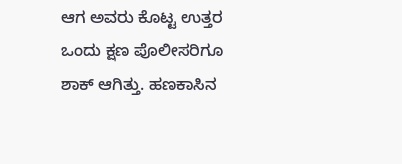ಆಗ ಅವರು ಕೊಟ್ಟ ಉತ್ತರ ಒಂದು ಕ್ಷಣ ಪೊಲೀಸರಿಗೂ ಶಾಕ್ ಆಗಿತ್ತು. ಹಣಕಾಸಿನ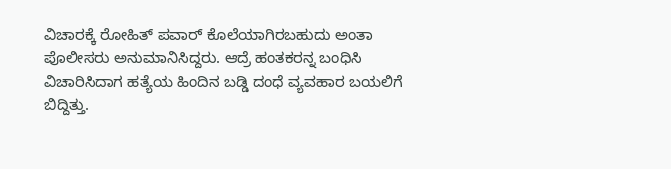ವಿಚಾರಕ್ಕೆ ರೋಹಿತ್‌ ಪವಾರ್‌ ಕೊಲೆಯಾಗಿರಬಹುದು ಅಂತಾ ಪೊಲೀಸರು ಅನುಮಾನಿಸಿದ್ದರು. ಆದ್ರೆ ಹಂತಕರನ್ನ ಬಂಧಿಸಿ ವಿಚಾರಿಸಿದಾಗ ಹತ್ಯೆಯ ಹಿಂದಿನ ಬಡ್ಡಿ ದಂಧೆ ವ್ಯವಹಾರ ಬಯಲಿಗೆ ಬಿದ್ದಿತ್ತು.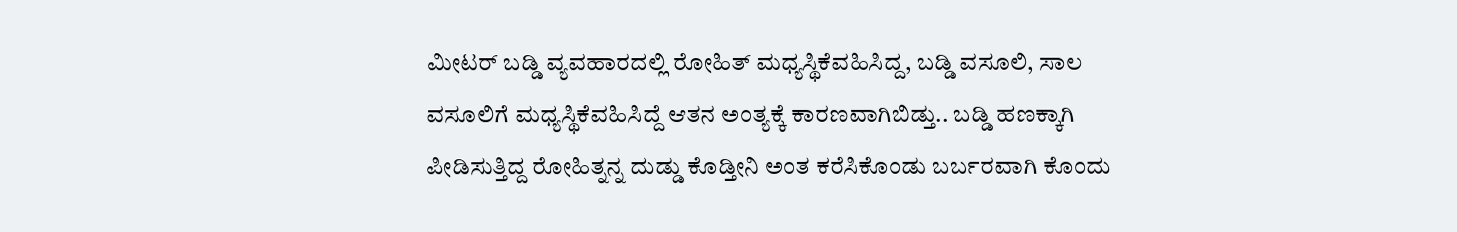ಮೀಟರ್‌ ಬಡ್ಡಿ ವ್ಯವಹಾರದಲ್ಲಿ ರೋಹಿತ್‌ ಮಧ್ಯಸ್ಥಿಕೆವಹಿಸಿದ್ದ, ಬಡ್ಡಿ ವಸೂಲಿ, ಸಾಲ ವಸೂಲಿಗೆ ಮಧ್ಯಸ್ಥಿಕೆವಹಿಸಿದ್ದೆ ಆತನ ಅಂತ್ಯಕ್ಕೆ ಕಾರಣವಾಗಿಬಿಡ್ತು.. ಬಡ್ಡಿ ಹಣಕ್ಕಾಗಿ ಪೀಡಿಸುತ್ತಿದ್ದ ರೋಹಿತ್ನನ್ನ ದುಡ್ಡು ಕೊಡ್ತೀನಿ ಅಂತ ಕರೆಸಿಕೊಂಡು ಬರ್ಬರವಾಗಿ ಕೊಂದು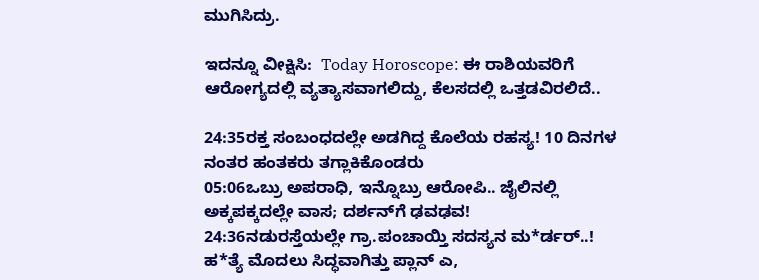ಮುಗಿಸಿದ್ರು.

ಇದನ್ನೂ ವೀಕ್ಷಿಸಿ:  Today Horoscope: ಈ ರಾಶಿಯವರಿಗೆ ಆರೋಗ್ಯದಲ್ಲಿ ವ್ಯತ್ಯಾಸವಾಗಲಿದ್ದು, ಕೆಲಸದಲ್ಲಿ ಒತ್ತಡವಿರಲಿದೆ..

24:35ರಕ್ತ ಸಂಬಂಧದಲ್ಲೇ ಅಡಗಿದ್ದ ಕೊಲೆಯ ರಹಸ್ಯ! 10 ದಿನಗಳ ನಂತರ ಹಂತಕರು ತಗ್ಲಾಕಿಕೊಂಡರು
05:06ಒಬ್ರು ಅಪರಾಧಿ, ಇನ್ನೊಬ್ರು ಆರೋಪಿ.. ಜೈಲಿನಲ್ಲಿ ಅಕ್ಕಪಕ್ಕದಲ್ಲೇ ವಾಸ; ದರ್ಶನ್‌ಗೆ ಢವಢವ!
24:36ನಡುರಸ್ತೆಯಲ್ಲೇ ಗ್ರಾ.ಪಂಚಾಯ್ತಿ ಸದಸ್ಯನ ಮ*ರ್ಡರ್..! ಹ*ತ್ಯೆ ಮೊದಲು ಸಿದ್ಧವಾಗಿತ್ತು ಪ್ಲಾನ್‌ ಎ,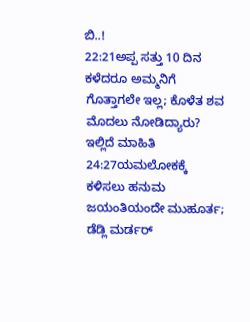ಬಿ..!
22:21ಅಪ್ಪ ಸತ್ತು 10 ದಿನ ಕಳೆದರೂ ಅಮ್ಮನಿಗೆ ಗೊತ್ತಾಗಲೇ ಇಲ್ಲ; ಕೊಳೆತ ಶವ ಮೊದಲು ನೋಡಿದ್ಯಾರು? ಇಲ್ಲಿದೆ ಮಾಹಿತಿ
24:27ಯಮಲೋಕಕ್ಕೆ ಕಳಿಸಲು ಹನುಮ ಜಯಂತಿಯಂದೇ ಮುಹೂರ್ತ; ಡೆಡ್ಲಿ ಮರ್ಡರ್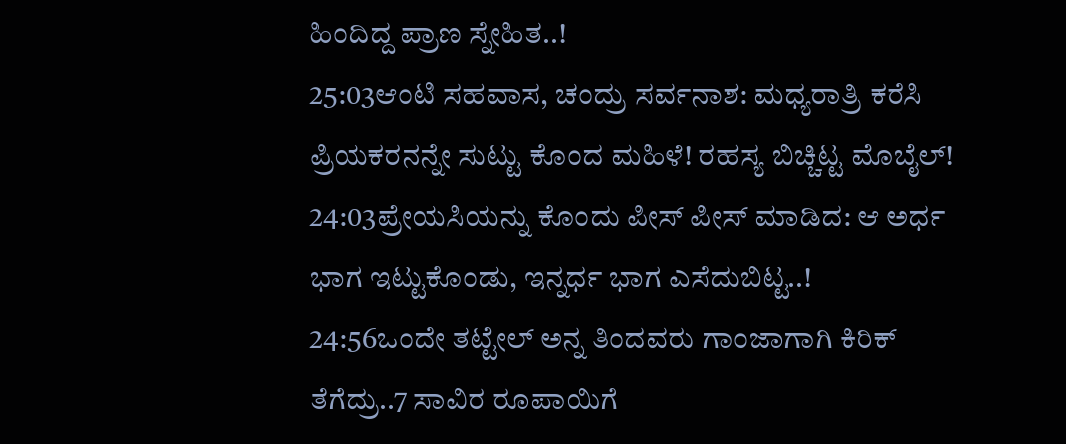ಹಿಂದಿದ್ದ ಪ್ರಾಣ ಸ್ನೇಹಿತ..!
25:03ಆಂಟಿ ಸಹವಾಸ, ಚಂದ್ರು ಸರ್ವನಾಶ: ಮಧ್ಯರಾತ್ರಿ ಕರೆಸಿ ಪ್ರಿಯಕರನನ್ನೇ ಸುಟ್ಟು ಕೊಂದ ಮಹಿಳೆ! ರಹಸ್ಯ ಬಿಚ್ಚಿಟ್ಟ ಮೊಬೈಲ್!
24:03ಪ್ರೇಯಸಿಯನ್ನು ಕೊಂದು ಪೀಸ್ ಪೀಸ್ ಮಾಡಿದ: ಆ ಅರ್ಧ ಭಾಗ ಇಟ್ಟುಕೊಂಡು, ಇನ್ನರ್ಧ ಭಾಗ ಎಸೆದುಬಿಟ್ಟ..!
24:56ಒಂದೇ ತಟ್ಟೇಲ್‌ ಅನ್ನ ತಿಂದವರು ಗಾಂಜಾಗಾಗಿ ಕಿರಿಕ್‌ ತೆಗೆದ್ರು..7 ಸಾವಿರ ರೂಪಾಯಿಗೆ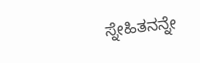ಸ್ನೇಹಿತನನ್ನೇ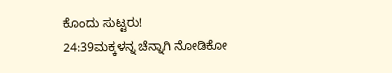ಕೊಂದು ಸುಟ್ಟರು!
24:39ಮಕ್ಕಳನ್ನ ಚೆನ್ನಾಗಿ ನೋಡಿಕೋ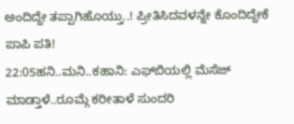ಅಂದಿದ್ದೇ ತಪ್ಪಾಗಿಹೊಯ್ತು..! ಪ್ರೀತಿಸಿದವಳನ್ನೇ ಕೊಂದಿದ್ದೇಕೆ ಪಾಪಿ ಪತಿ!
22:05ಹನಿ..ಮನಿ..ಕಹಾನಿ: ಎಫ್‌ಬಿಯಲ್ಲಿ ಮೆಸೆಜ್ ಮಾಡ್ತಾಳೆ..ರೂಮ್ಗೆ ಕರೀತಾಳೆ ಸುಂದರಿ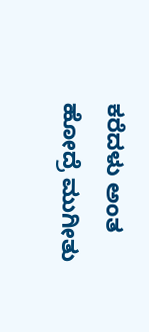ಕರೆದಳು ಅಂತ ಹೋದ್ರೆ ಮುಗೀತು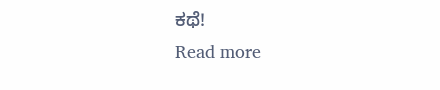ಕಥೆ!
Read more